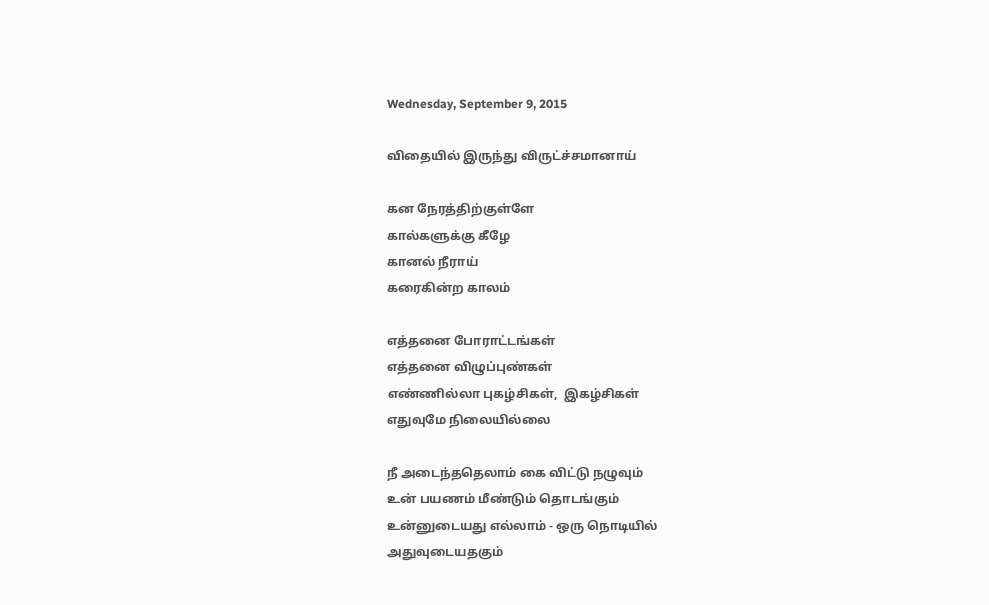Wednesday, September 9, 2015

விதையில் இருந்து விருட்ச்சமானாய்

கன நேரத்திற்குள்ளே
கால்களுக்கு கீழே
கானல் நீராய்
கரைகின்ற காலம்

எத்தனை போராட்டங்கள்
எத்தனை விழுப்புண்கள்
எண்ணில்லா புகழ்சிகள்,  இகழ்சிகள்
எதுவுமே நிலையில்லை

நீ அடைந்ததெலாம் கை விட்டு நழுவும்
உன் பயணம் மீண்டும் தொடங்கும்
உன்னுடையது எல்லாம் - ஒரு நொடியில்
அதுவுடையதகும்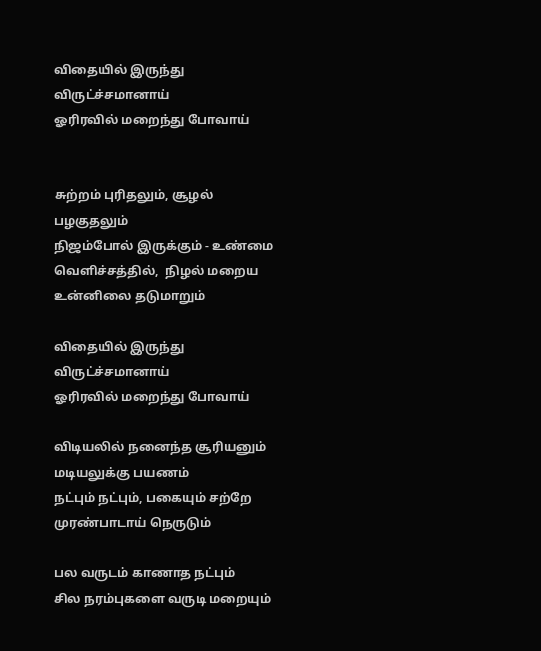விதையில் இருந்து விருட்ச்சமானாய்
ஓரிரவில் மறைந்து போவாய்


சுற்றம் புரிதலும், சூழல் பழகுதலும்
நிஜம்போல் இருக்கும் - உண்மை
வெளிச்சத்தில்,  நிழல் மறைய
உன்னிலை தடுமாறும்

விதையில் இருந்து விருட்ச்சமானாய்
ஓரிரவில் மறைந்து போவாய்

விடியலில் நனைந்த சூரியனும்
மடியலுக்கு பயணம்
நட்பும் நட்பும், பகையும் சற்றே
முரண்பாடாய் நெருடும்

பல வருடம் காணாத நட்பும்
சில நரம்புகளை வருடி மறையும்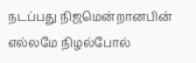நடப்பது நிஜமென்றானபின்
எல்லமே நிழல்போல்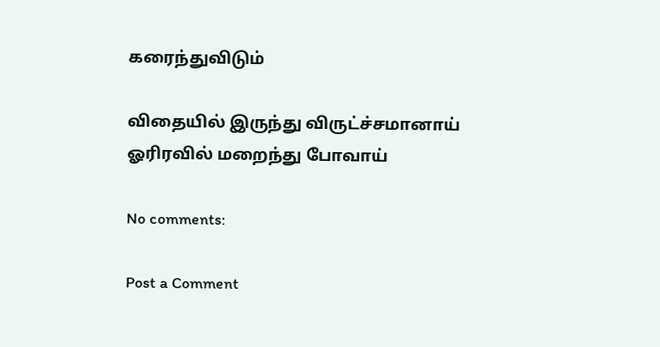கரைந்துவிடும்

விதையில் இருந்து விருட்ச்சமானாய்
ஓரிரவில் மறைந்து போவாய்

No comments:

Post a Comment